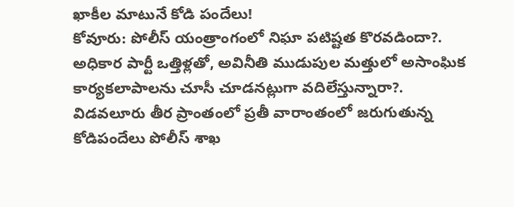ఖాకీల మాటునే కోడి పందేలు!
కోవూరు: పోలీస్ యంత్రాంగంలో నిఘా పటిష్టత కొరవడిందా?. అధికార పార్టీ ఒత్తిళ్లతో, అవినీతి ముడుపుల మత్తులో అసాంఘిక కార్యకలాపాలను చూసీ చూడనట్లుగా వదిలేస్తున్నారా?. విడవలూరు తీర ప్రాంతంలో ప్రతీ వారాంతంలో జరుగుతున్న కోడిపందేలు పోలీస్ శాఖ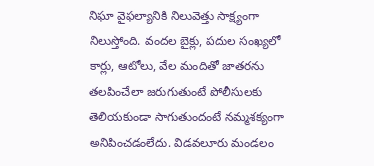నిఘా వైఫల్యానికి నిలువెత్తు సాక్ష్యంగా నిలుస్తోంది. వందల బైక్లు, పదుల సంఖ్యలో కార్లు, ఆటోలు, వేల మందితో జాతరను తలపించేలా జరుగుతుంటే పోలీసులకు తెలియకుండా సాగుతుందంటే నమ్మశక్యంగా అనిపించడంలేదు. విడవలూరు మండలం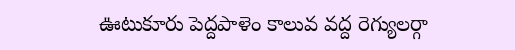ఊటుకూరు పెద్దపాళెం కాలువ వద్ద రెగ్యులర్గా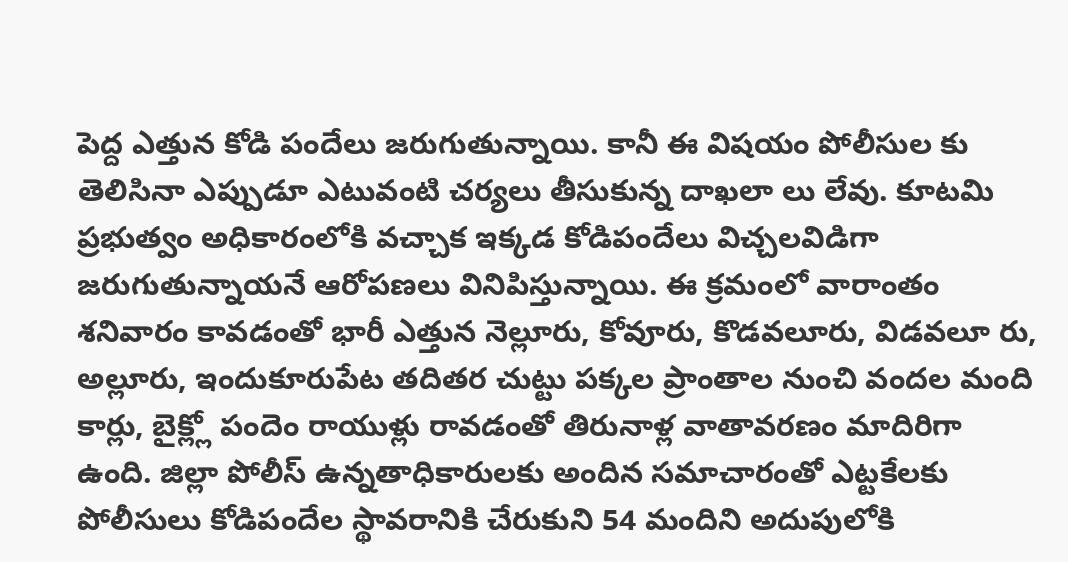పెద్ద ఎత్తున కోడి పందేలు జరుగుతున్నాయి. కానీ ఈ విషయం పోలీసుల కు తెలిసినా ఎప్పుడూ ఎటువంటి చర్యలు తీసుకున్న దాఖలా లు లేవు. కూటమి ప్రభుత్వం అధికారంలోకి వచ్చాక ఇక్కడ కోడిపందేలు విచ్చలవిడిగా జరుగుతున్నాయనే ఆరోపణలు వినిపిస్తున్నాయి. ఈ క్రమంలో వారాంతం శనివారం కావడంతో భారీ ఎత్తున నెల్లూరు, కోవూరు, కొడవలూరు, విడవలూ రు, అల్లూరు, ఇందుకూరుపేట తదితర చుట్టు పక్కల ప్రాంతాల నుంచి వందల మంది కార్లు, బైక్ల్లో పందెం రాయుళ్లు రావడంతో తిరునాళ్ల వాతావరణం మాదిరిగా ఉంది. జిల్లా పోలీస్ ఉన్నతాధికారులకు అందిన సమాచారంతో ఎట్టకేలకు పోలీసులు కోడిపందేల స్థావరానికి చేరుకుని 54 మందిని అదుపులోకి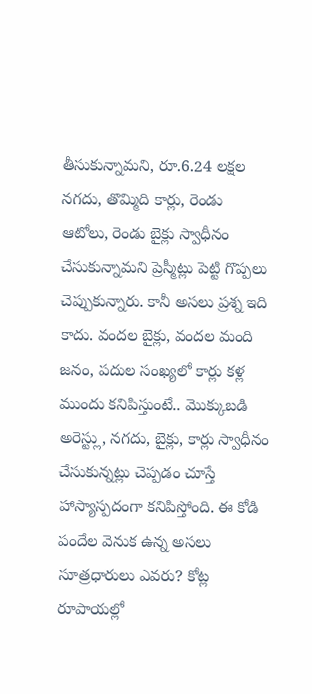తీసుకున్నామని, రూ.6.24 లక్షల నగదు, తొమ్మిది కార్లు, రెండు ఆటోలు, రెండు బైక్లు స్వాధీనం చేసుకున్నామని ప్రెస్మీట్లు పెట్టి గొప్పలు చెప్పుకున్నారు. కానీ అసలు ప్రశ్న ఇది కాదు. వందల బైక్లు, వందల మంది జనం, పదుల సంఖ్యలో కార్లు కళ్ల ముందు కనిపిస్తుంటే.. మొక్కుబడి అరెస్ట్లు, నగదు, బైక్లు, కార్లు స్వాధీనం చేసుకున్నట్లు చెప్పడం చూస్తే హాస్యాస్పదంగా కనిపిస్తోంది. ఈ కోడి పందేల వెనుక ఉన్న అసలు సూత్రధారులు ఎవరు? కోట్ల రూపాయల్లో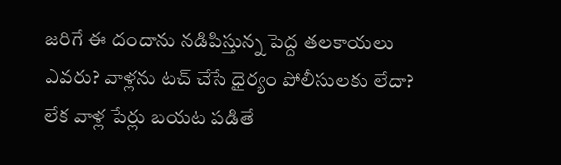జరిగే ఈ దందాను నడిపిస్తున్న పెద్ద తలకాయలు ఎవరు? వాళ్లను టచ్ చేసే ధైర్యం పోలీసులకు లేదా? లేక వాళ్ల పేర్లు బయట పడితే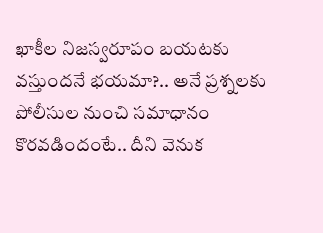ఖాకీల నిజస్వరూపం బయటకు వస్తుందనే భయమా?.. అనే ప్రశ్నలకు పోలీసుల నుంచి సమాధానం కొరవడిందంటే.. దీని వెనుక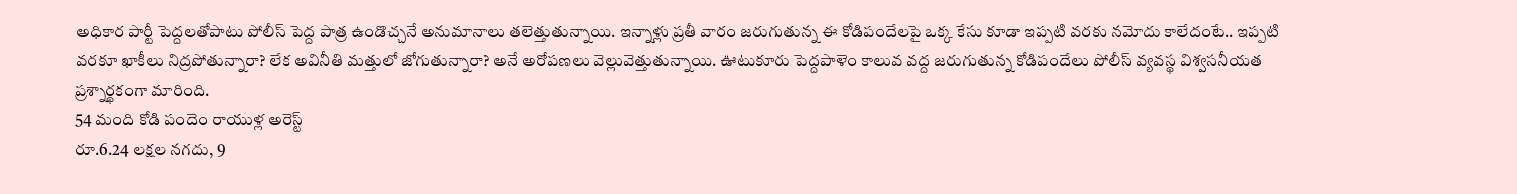అధికార పార్టీ పెద్దలతోపాటు పోలీస్ పెద్ద పాత్ర ఉండొచ్చనే అనుమానాలు తలెత్తుతున్నాయి. ఇన్నాళ్లు ప్రతీ వారం జరుగుతున్న ఈ కోడిపందేలపై ఒక్క కేసు కూడా ఇప్పటి వరకు నమోదు కాలేదంటే.. ఇప్పటి వరకూ ఖాకీలు నిద్రపోతున్నారా? లేక అవినీతి మత్తులో జోగుతున్నారా? అనే అరోపణలు వెల్లువెత్తుతున్నాయి. ఊటుకూరు పెద్దపాళెం కాలువ వద్ద జరుగుతున్న కోడిపందేలు పోలీస్ వ్యవస్థ విశ్వసనీయత ప్రశ్నార్థకంగా మారింది.
54 మంది కోడి పందెం రాయుళ్ల అరెస్ట్
రూ.6.24 లక్షల నగదు, 9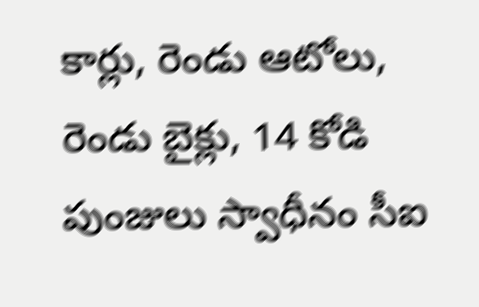కార్లు, రెండు ఆటోలు,
రెండు బైక్లు, 14 కోడి పుంజులు స్వాధీనం సీఐ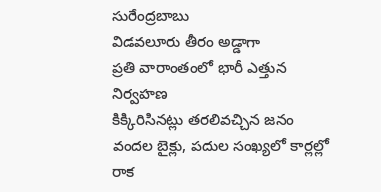సురేంద్రబాబు
విడవలూరు తీరం అడ్డాగా
ప్రతి వారాంతంలో భారీ ఎత్తున నిర్వహణ
కిక్కిరిసినట్లు తరలివచ్చిన జనం
వందల బైక్లు, పదుల సంఖ్యలో కార్లల్లో రాక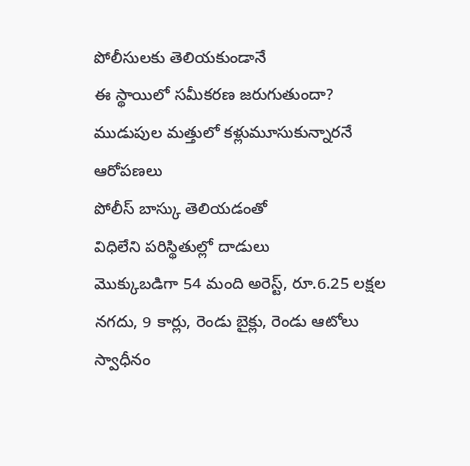పోలీసులకు తెలియకుండానే
ఈ స్థాయిలో సమీకరణ జరుగుతుందా?
ముడుపుల మత్తులో కళ్లుమూసుకున్నారనే ఆరోపణలు
పోలీస్ బాస్కు తెలియడంతో
విధిలేని పరిస్థితుల్లో దాడులు
మొక్కుబడిగా 54 మంది అరెస్ట్, రూ.6.25 లక్షల నగదు, 9 కార్లు, రెండు బైక్లు, రెండు ఆటోలు
స్వాధీనం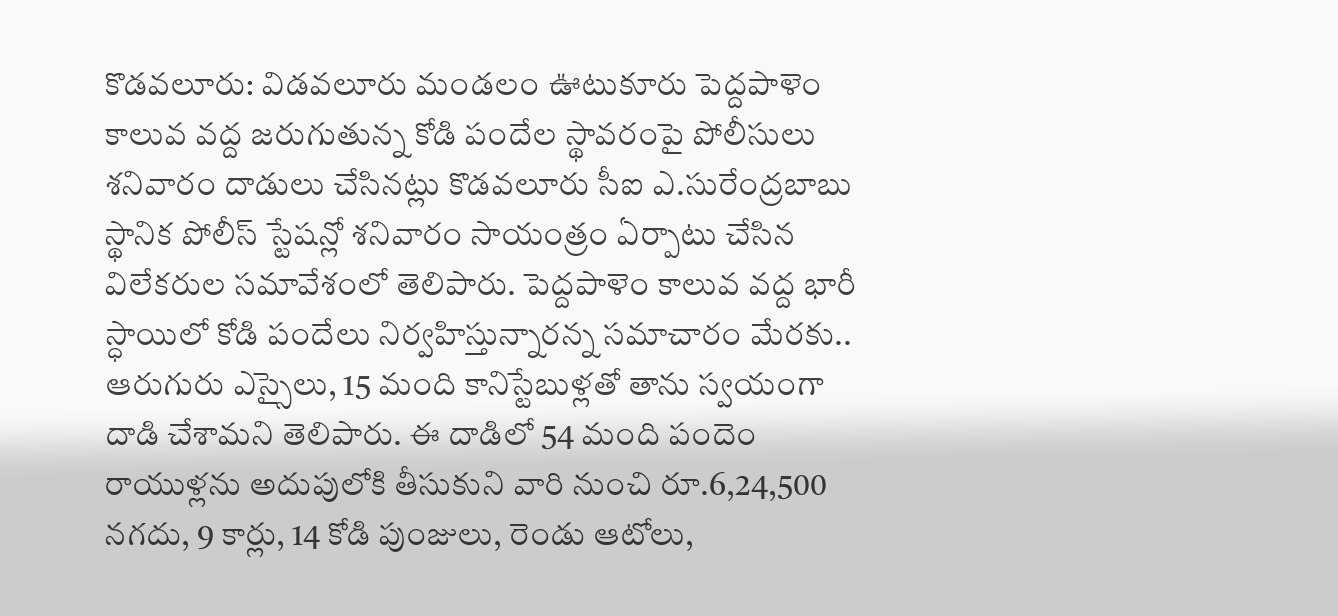కొడవలూరు: విడవలూరు మండలం ఊటుకూరు పెద్దపాళెం కాలువ వద్ద జరుగుతున్న కోడి పందేల స్థావరంపై పోలీసులు శనివారం దాడులు చేసినట్లు కొడవలూరు సీఐ ఎ.సురేంద్రబాబు స్థానిక పోలీస్ స్టేషన్లో శనివారం సాయంత్రం ఏర్పాటు చేసిన విలేకరుల సమావేశంలో తెలిపారు. పెద్దపాళెం కాలువ వద్ద భారీ స్ధాయిలో కోడి పందేలు నిర్వహిస్తున్నారన్న సమాచారం మేరకు.. ఆరుగురు ఎస్సైలు, 15 మంది కానిస్టేబుళ్లతో తాను స్వయంగా దాడి చేశామని తెలిపారు. ఈ దాడిలో 54 మంది పందెం రాయుళ్లను అదుపులోకి తీసుకుని వారి నుంచి రూ.6,24,500 నగదు, 9 కార్లు, 14 కోడి పుంజులు, రెండు ఆటోలు,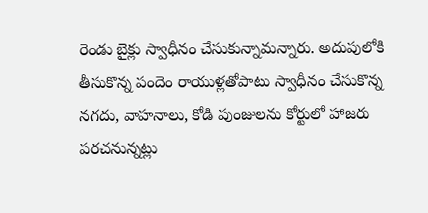రెండు బైక్లు స్వాధీనం చేసుకున్నామన్నారు. అదుపులోకి తీసుకొన్న పందెం రాయుళ్లతోపాటు స్వాధీనం చేసుకొన్న నగదు, వాహనాలు, కోడి పుంజులను కోర్టులో హాజరు పరచనున్నట్లు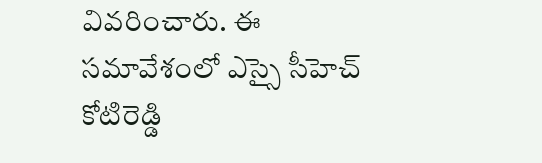వివరించారు. ఈ సమావేశంలో ఎస్సై సీహెచ్ కోటిరెడ్డి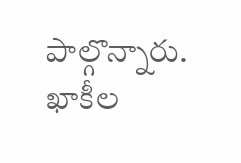పాల్గొన్నారు.
ఖాకీల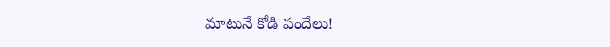మాటునే కోడి పందేలు!